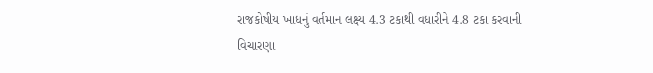રાજકોષીય ખાધનું વર્તમાન લક્ષ્ય 4.3 ટકાથી વધારીને 4.8 ટકા કરવાની વિચારણા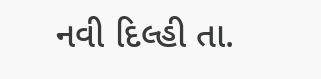નવી દિલ્હી તા.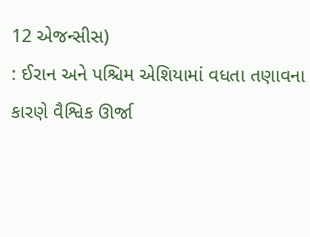12 એજન્સીસ)
: ઈરાન અને પશ્ચિમ એશિયામાં વધતા તણાવના કારણે વૈશ્વિક ઊર્જા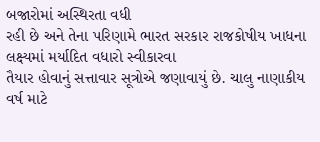બજારોમાં અસ્થિરતા વધી
રહી છે અને તેના પરિણામે ભારત સરકાર રાજકોષીય ખાધના લક્ષ્યમાં મર્યાદિત વધારો સ્વીકારવા
તૈયાર હોવાનું સત્તાવાર સૂત્રોએ જણાવાયું છે. ચાલુ નાણાકીય વર્ષ માટે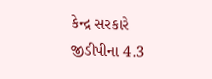કેન્દ્ર સરકારે
જીડીપીના 4.3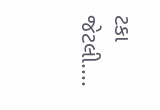ટકા જેટલી....